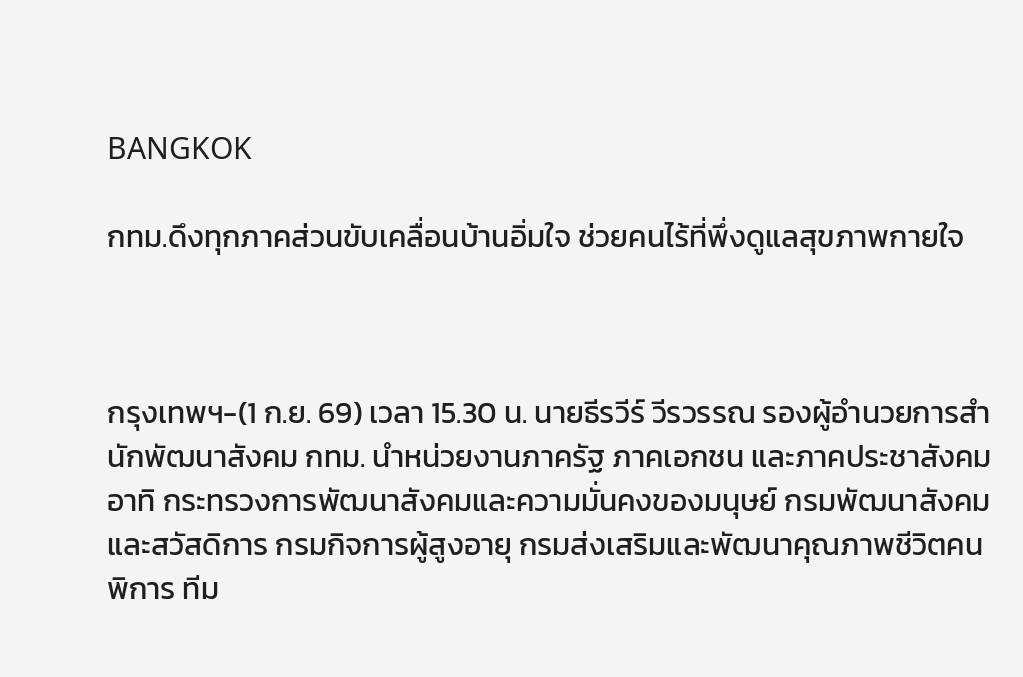BANGKOK

กทม.ดึงทุกภาคส่วนขับเคลื่อนบ้านอิ่มใจ ช่วยคนไร้ที่พึ่งดูแลสุขภาพกายใจ



กรุงเทพฯ-(1 ก.ย. 69) เวลา 15.30 น. นายธีรวีร์ วีรวรรณ รองผู้อำนวยการสำนักพัฒนาสังคม กทม. นำหน่วยงานภาครัฐ ภาคเอกชน และภาคประชาสังคม อาทิ กระทรวงการพัฒนาสังคมและความมั่นคงของมนุษย์ กรมพัฒนาสังคมและสวัสดิการ กรมกิจการผู้สูงอายุ กรมส่งเสริมและพัฒนาคุณภาพชีวิตคนพิการ ทีม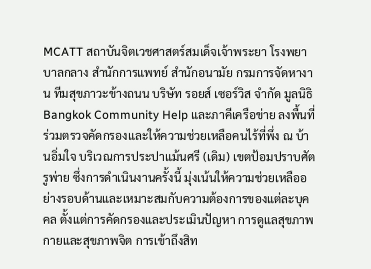MCATT สถาบันจิตเวชศาสตร์สมเด็จเจ้าพระยา โรงพยาบาลกลาง สำนักการแพทย์ สำนักอนามัย กรมการจัดหางาน ทีมสุขภาวะข้างถนน บริษัท รอยส์ เซอร์วิส จำกัด มูลนิธิ Bangkok Community Help และภาคีเครือข่าย ลงพื้นที่ร่วมตรวจคัดกรองและให้ความช่วยเหลือคนไร้ที่พึ่ง ณ บ้านอิ่มใจ บริเวณการประปาแม้นศรี (เดิม) เขตป้อมปราบศัตรูพ่าย ซึ่งการดำเนินงานครั้งนี้ มุ่งเน้นให้ความช่วยเหลืออย่างรอบด้านและเหมาะสมกับความต้องการของแต่ละบุคคล ตั้งแต่การคัดกรองและประเมินปัญหา การดูแลสุขภาพกายและสุขภาพจิต การเข้าถึงสิท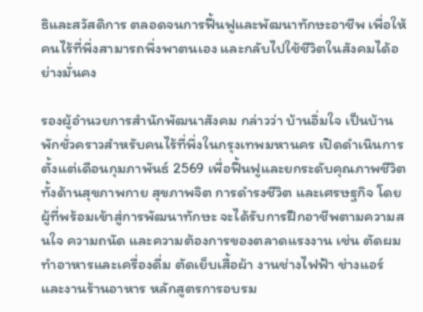ธิและสวัสดิการ ตลอดจนการฟื้นฟูและพัฒนาทักษะอาชีพ เพื่อให้คนไร้ที่พึ่งสามารถพึ่งพาตนเอง และกลับไปใช้ชีวิตในสังคมได้อย่างมั่นคง

รองผู้อำนวยการสำนักพัฒนาสังคม กล่าวว่า บ้านอิ่มใจ เป็นบ้านพักชั่วคราวสำหรับคนไร้ที่พึ่งในกรุงเทพมหานคร เปิดดำเนินการตั้งแต่เดือนกุมภาพันธ์ 2569 เพื่อฟื้นฟูและยกระดับคุณภาพชีวิตทั้งด้านสุขภาพกาย สุขภาพจิต การดำรงชีวิต และเศรษฐกิจ โดยผู้ที่พร้อมเข้าสู่การพัฒนาทักษะ จะได้รับการฝึกอาชีพตามความสนใจ ความถนัด และความต้องการของตลาดแรงงาน เช่น ตัดผม ทำอาหารและเครื่องดื่ม ตัดเย็บเสื้อผ้า งานช่างไฟฟ้า ช่างแอร์ และงานร้านอาหาร หลักสูตรการอบรม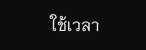ใช้เวลา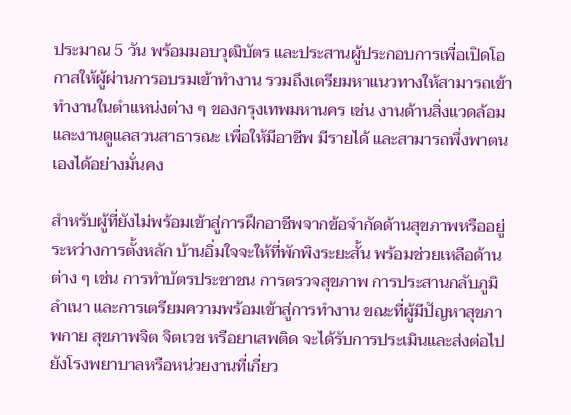ประมาณ 5 วัน พร้อมมอบวุฒิบัตร และประสานผู้ประกอบการเพื่อเปิดโอกาสให้ผู้ผ่านการอบรมเข้าทำงาน รวมถึงเตรียมหาแนวทางให้สามารถเข้าทำงานในตำแหน่งต่าง ๆ ของกรุงเทพมหานคร เช่น งานด้านสิ่งแวดล้อมและงานดูแลสวนสาธารณะ เพื่อให้มีอาชีพ มีรายได้ และสามารถพึ่งพาตนเองได้อย่างมั่นคง

สำหรับผู้ที่ยังไม่พร้อมเข้าสู่การฝึกอาชีพจากข้อจำกัดด้านสุขภาพหรืออยู่ระหว่างการตั้งหลัก บ้านอิ่มใจจะให้ที่พักพิงระยะสั้น พร้อมช่วยเหลือด้านต่าง ๆ เช่น การทำบัตรประชาชน การตรวจสุขภาพ การประสานกลับภูมิลำเนา และการเตรียมความพร้อมเข้าสู่การทำงาน ขณะที่ผู้มีปัญหาสุขภาพกาย สุขภาพจิต จิตเวช หรือยาเสพติด จะได้รับการประเมินและส่งต่อไปยังโรงพยาบาลหรือหน่วยงานที่เกี่ยว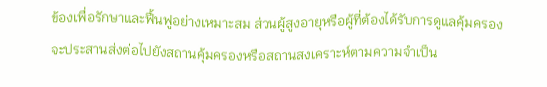ข้องเพื่อรักษาและฟื้นฟูอย่างเหมาะสม ส่วนผู้สูงอายุหรือผู้ที่ต้องได้รับการดูแลคุ้มครอง จะประสานส่งต่อไปยังสถานคุ้มครองหรือสถานสงเคราะห์ตามความจำเป็น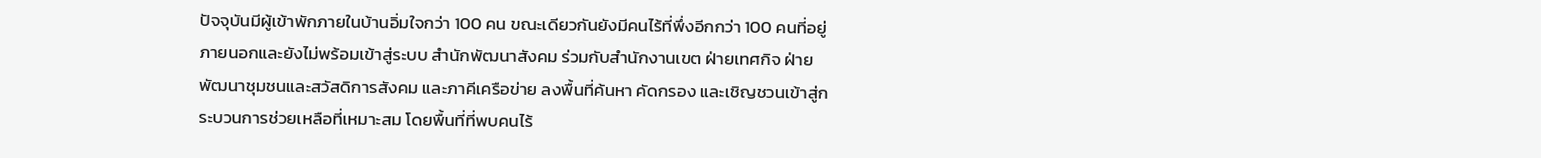ปัจจุบันมีผู้เข้าพักภายในบ้านอิ่มใจกว่า 100 คน ขณะเดียวกันยังมีคนไร้ที่พึ่งอีกกว่า 100 คนที่อยู่ภายนอกและยังไม่พร้อมเข้าสู่ระบบ สำนักพัฒนาสังคม ร่วมกับสำนักงานเขต ฝ่ายเทศกิจ ฝ่ายพัฒนาชุมชนและสวัสดิการสังคม และภาคีเครือข่าย ลงพื้นที่ค้นหา คัดกรอง และเชิญชวนเข้าสู่กระบวนการช่วยเหลือที่เหมาะสม โดยพื้นที่ที่พบคนไร้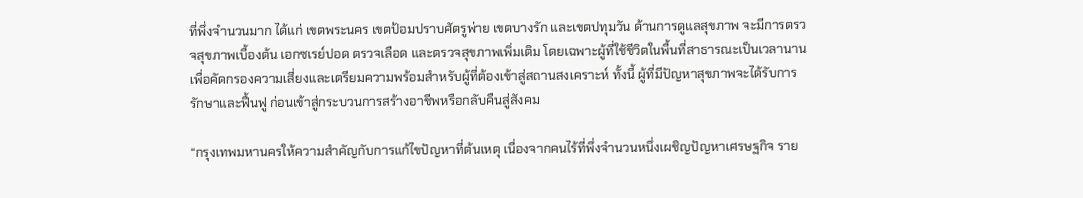ที่พึ่งจำนวนมาก ได้แก่ เขตพระนคร เขตป้อมปราบศัตรูพ่าย เขตบางรัก และเขตปทุมวัน ด้านการดูแลสุขภาพ จะมีการตรวจสุขภาพเบื้องต้น เอกซเรย์ปอด ตรวจเลือด และตรวจสุขภาพเพิ่มเติม โดยเฉพาะผู้ที่ใช้ชีวิตในพื้นที่สาธารณะเป็นเวลานาน เพื่อคัดกรองความเสี่ยงและเตรียมความพร้อมสำหรับผู้ที่ต้องเข้าสู่สถานสงเคราะห์ ทั้งนี้ ผู้ที่มีปัญหาสุขภาพจะได้รับการรักษาและฟื้นฟู ก่อนเข้าสู่กระบวนการสร้างอาชีพหรือกลับคืนสู่สังคม

“กรุงเทพมหานครให้ความสำคัญกับการแก้ไขปัญหาที่ต้นเหตุ เนื่องจากคนไร้ที่พึ่งจำนวนหนึ่งเผชิญปัญหาเศรษฐกิจ ราย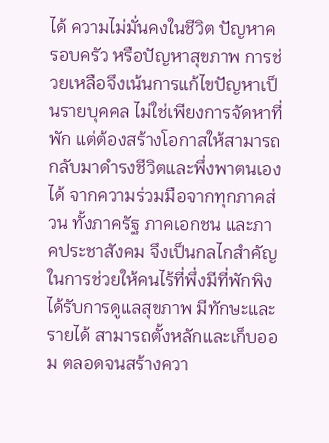ได้ ความไม่มั่นคงในชีวิต ปัญหาครอบครัว หรือปัญหาสุขภาพ การช่วยเหลือจึงเน้นการแก้ไขปัญหาเป็นรายบุคคล ไม่ใช่เพียงการจัดหาที่พัก แต่ต้องสร้างโอกาสให้สามารถกลับมาดำรงชีวิตและพึ่งพาตนเองได้ จากความร่วมมือจากทุกภาคส่วน ทั้งภาครัฐ ภาคเอกชน และภาคประชาสังคม จึงเป็นกลไกสำคัญในการช่วยให้คนไร้ที่พึ่งมีที่พักพิง ได้รับการดูแลสุขภาพ มีทักษะและรายได้ สามารถตั้งหลักและเก็บออม ตลอดจนสร้างควา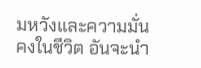มหวังและความมั่นคงในชีวิต อันจะนำ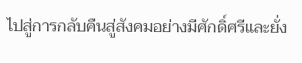ไปสู่การกลับคืนสู่สังคมอย่างมีศักดิ์ศรีและยั่ง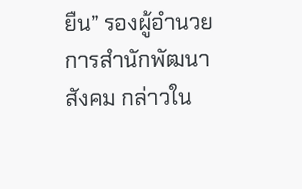ยืน” รองผู้อำนวยการสำนักพัฒนาสังคม กล่าวใน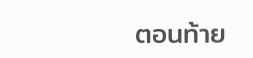ตอนท้าย